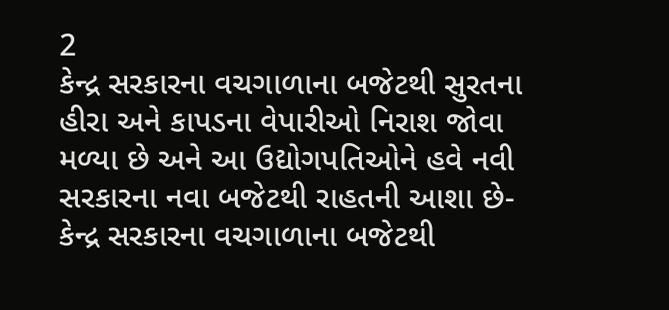2
કેન્દ્ર સરકારના વચગાળાના બજેટથી સુરતના હીરા અને કાપડના વેપારીઓ નિરાશ જોવા મળ્યા છે અને આ ઉદ્યોગપતિઓને હવે નવી સરકારના નવા બજેટથી રાહતની આશા છે-
કેન્દ્ર સરકારના વચગાળાના બજેટથી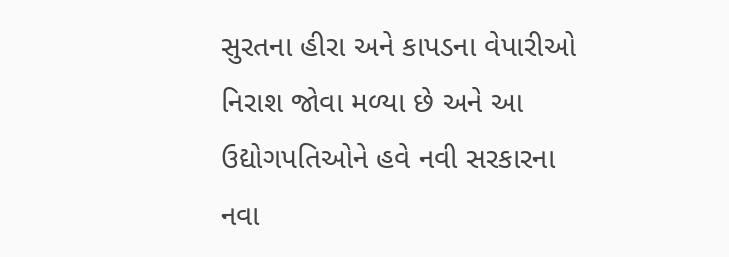સુરતના હીરા અને કાપડના વેપારીઓ નિરાશ જોવા મળ્યા છે અને આ ઉદ્યોગપતિઓને હવે નવી સરકારના નવા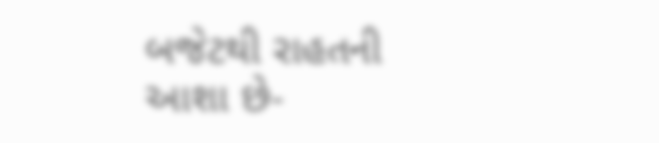બજેટથી રાહતની આશા છે-